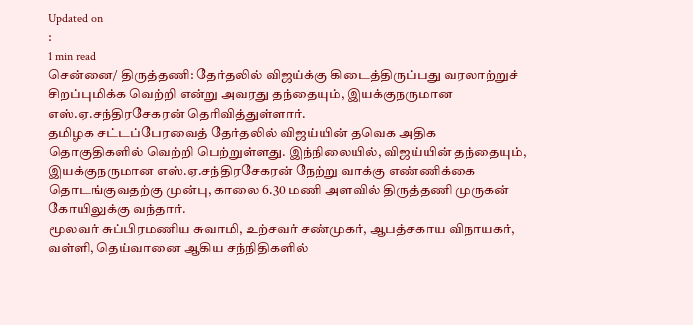Updated on
:
1 min read
சென்னை/ திருத்தணி: தேர்தலில் விஜய்க்கு கிடைத்திருப்பது வரலாற்றுச் சிறப்புமிக்க வெற்றி என்று அவரது தந்தையும், இயக்குநருமான எஸ்.ஏ.சந்திரசேகரன் தெரிவித்துள்ளார்.
தமிழக சட்டப்பேரவைத் தேர்தலில் விஜய்யின் தவெக அதிக தொகுதிகளில் வெற்றி பெற்றுள்ளது. இந்நிலையில், விஜய்யின் தந்தையும், இயக்குநருமான எஸ்.ஏ.சந்திரசேகரன் நேற்று வாக்கு எண்ணிக்கை தொடங்குவதற்கு முன்பு, காலை 6.30 மணி அளவில் திருத்தணி முருகன் கோயிலுக்கு வந்தார்.
மூலவர் சுப்பிரமணிய சுவாமி, உற்சவர் சண்முகர், ஆபத்சகாய விநாயகர், வள்ளி, தெய்வானை ஆகிய சந்நிதிகளில்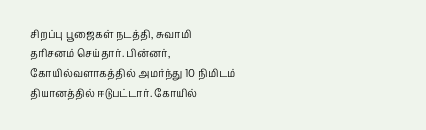சிறப்பு பூஜைகள் நடத்தி, சுவாமி தரிசனம் செய்தார். பின்னர், கோயில்வளாகத்தில் அமர்ந்து 10 நிமிடம் தியானத்தில் ஈடுபட்டார். கோயில்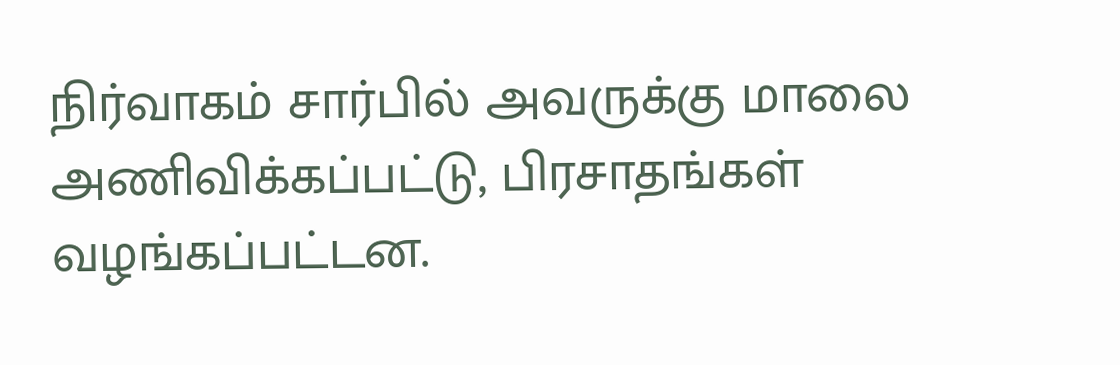நிர்வாகம் சார்பில் அவருக்கு மாலை அணிவிக்கப்பட்டு, பிரசாதங்கள் வழங்கப்பட்டன.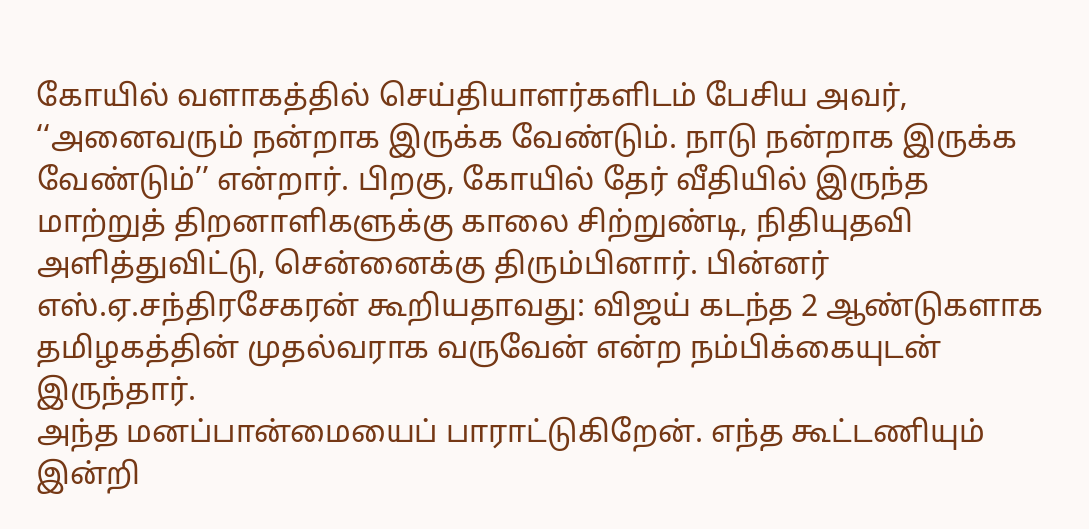கோயில் வளாகத்தில் செய்தியாளர்களிடம் பேசிய அவர், ‘‘அனைவரும் நன்றாக இருக்க வேண்டும். நாடு நன்றாக இருக்க வேண்டும்’’ என்றார். பிறகு, கோயில் தேர் வீதியில் இருந்த மாற்றுத் திறனாளிகளுக்கு காலை சிற்றுண்டி, நிதியுதவி அளித்துவிட்டு, சென்னைக்கு திரும்பினார். பின்னர் எஸ்.ஏ.சந்திரசேகரன் கூறியதாவது: விஜய் கடந்த 2 ஆண்டுகளாக தமிழகத்தின் முதல்வராக வருவேன் என்ற நம்பிக்கையுடன் இருந்தார்.
அந்த மனப்பான்மையைப் பாராட்டுகிறேன். எந்த கூட்டணியும் இன்றி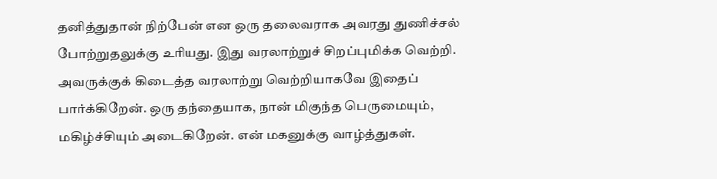தனித்துதான் நிற்பேன் என ஒரு தலைவராக அவரது துணிச்சல் போற்றுதலுக்கு உரியது. இது வரலாற்றுச் சிறப்புமிக்க வெற்றி. அவருக்குக் கிடைத்த வரலாற்று வெற்றியாகவே இதைப் பார்க்கிறேன். ஒரு தந்தையாக, நான் மிகுந்த பெருமையும், மகிழ்ச்சியும் அடைகிறேன். என் மகனுக்கு வாழ்த்துகள்.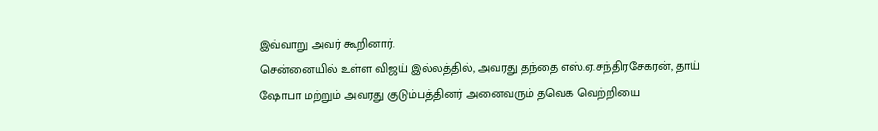இவ்வாறு அவர் கூறினார்.
சென்னையில் உள்ள விஜய் இல்லத்தில், அவரது தந்தை எஸ்.ஏ.சந்திரசேகரன், தாய் ஷோபா மற்றும் அவரது குடும்பத்தினர் அனைவரும் தவெக வெற்றியை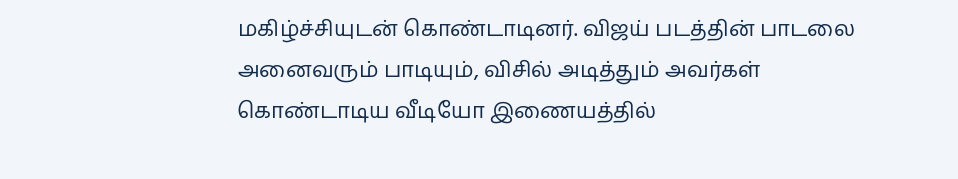மகிழ்ச்சியுடன் கொண்டாடினர். விஜய் படத்தின் பாடலை அனைவரும் பாடியும், விசில் அடித்தும் அவர்கள் கொண்டாடிய வீடியோ இணையத்தில்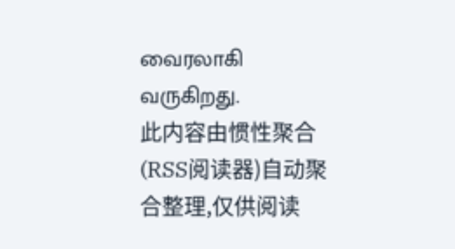வைரலாகி வருகிறது.
此内容由惯性聚合(RSS阅读器)自动聚合整理,仅供阅读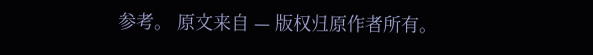参考。 原文来自 — 版权归原作者所有。